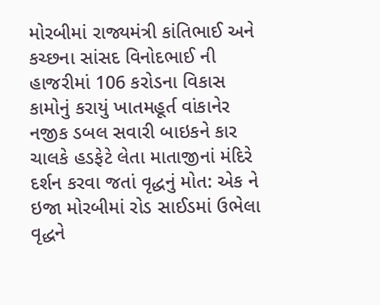મોરબીમાં રાજ્યમંત્રી કાંતિભાઈ અને કચ્છના સાંસદ વિનોદભાઈ ની હાજરીમાં 106 કરોડના વિકાસ કામોનું કરાયું ખાતમહૂર્ત વાંકાનેર નજીક ડબલ સવારી બાઇકને કાર ચાલકે હડફેટે લેતા માતાજીનાં મંદિરે દર્શન કરવા જતાં વૃદ્ધનું મોત: એક ને ઇજા મોરબીમાં રોડ સાઈડમાં ઉભેલા વૃદ્ધને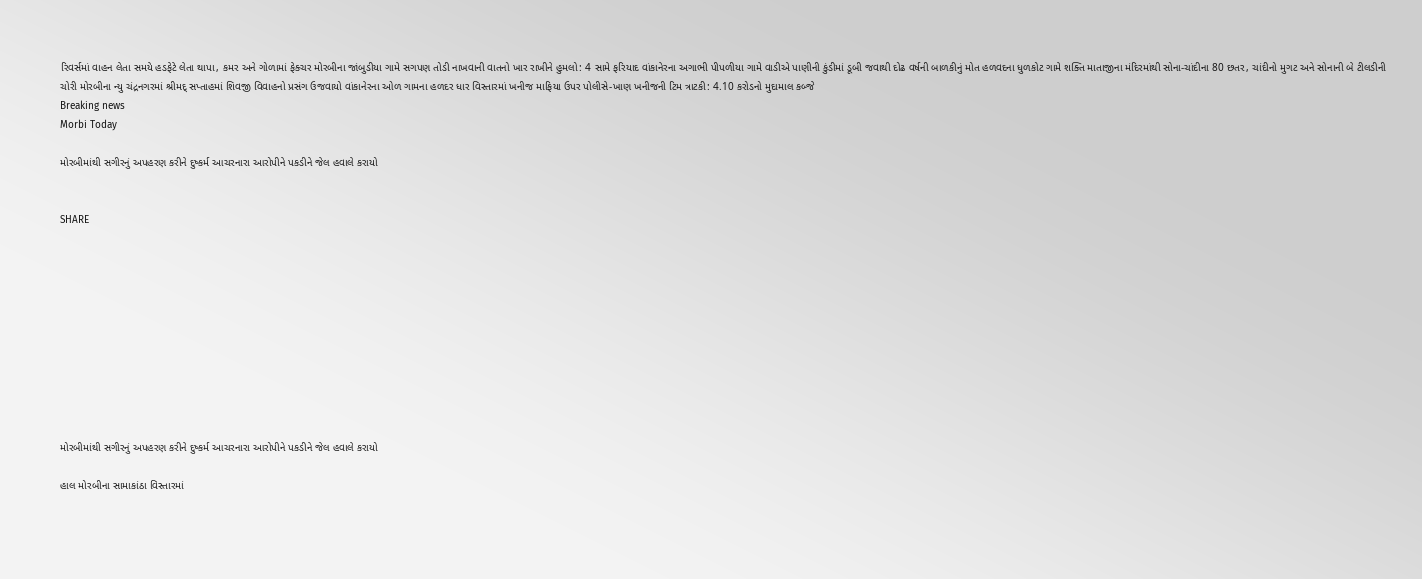રિવર્સમાં વાહન લેતા સમયે હડફેટે લેતા થાપા, કમર અને ગોળામાં ફેક્ચર મોરબીના જાંબુડીયા ગામે સગપણ તોડી નાખવાની વાતનો ખાર રાખીને હુમલો: 4 સામે ફરિયાદ વાંકાનેરના અગાભી પીપળીયા ગામે વાડીએ પાણીની કુંડીમાં ડૂબી જવાથી દોઢ વર્ષની બાળકીનું મોત હળવદના ધુળકોટ ગામે શક્તિ માતાજીના મંદિરમાંથી સોના-ચાંદીના 80 છતર, ચાંદીનો મુગટ અને સોનાની બે ટીલડીની ચોરી મોરબીના ન્યુ ચંદ્રનગરમાં શ્રીમદ્ સપ્તાહમાં શિવજી વિવાહનો પ્રસંગ ઉજવાયો વાંકાનેરના ઓળ ગામના હળદર ધાર વિસ્તારમાં ખનીજ માફિયા ઉપર પોલીસે-ખાણ ખનીજની ટિમ ત્રાટકી: 4.10 કરોડનો મુદામાલ કબ્જે
Breaking news
Morbi Today

મોરબીમાંથી સગીરનું અપહરણ કરીને દુષ્કર્મ આચરનારા આરોપીને પકડીને જેલ હવાલે કરાયો


SHARE











મોરબીમાંથી સગીરનું અપહરણ કરીને દુષ્કર્મ આચરનારા આરોપીને પકડીને જેલ હવાલે કરાયો

હાલ મોરબીના સામાકાંઠા વિસ્તારમાં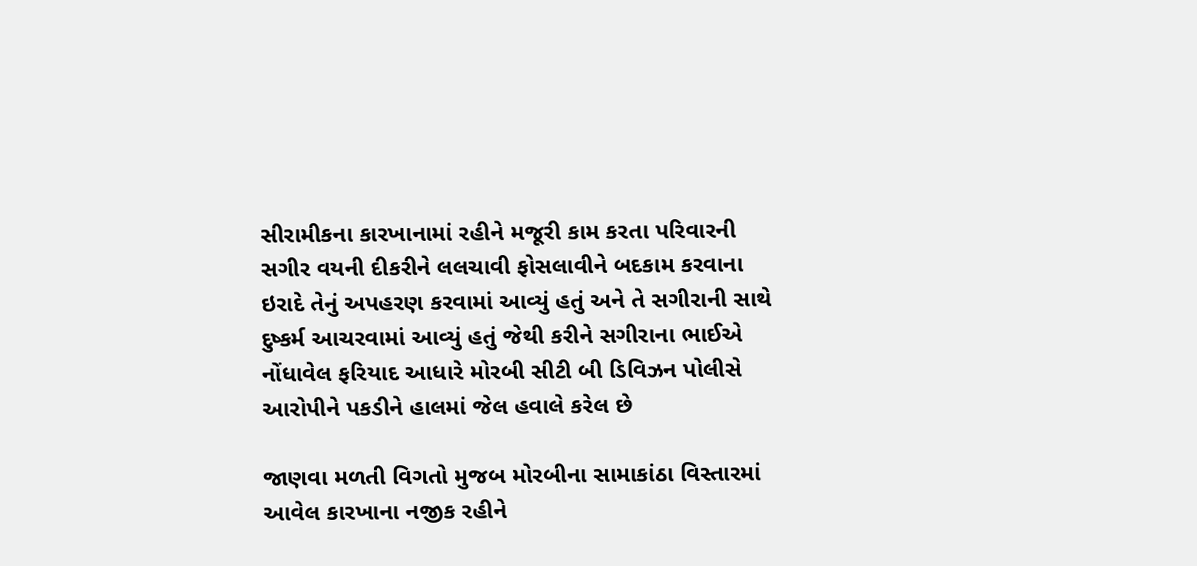સીરામીકના કારખાનામાં રહીને મજૂરી કામ કરતા પરિવારની સગીર વયની દીકરીને લલચાવી ફોસલાવીને બદકામ કરવાના ઇરાદે તેનું અપહરણ કરવામાં આવ્યું હતું અને તે સગીરાની સાથે દુષ્કર્મ આચરવામાં આવ્યું હતું જેથી કરીને સગીરાના ભાઈએ નોંધાવેલ ફરિયાદ આધારે મોરબી સીટી બી ડિવિઝન પોલીસે આરોપીને પકડીને હાલમાં જેલ હવાલે કરેલ છે

જાણવા મળતી વિગતો મુજબ મોરબીના સામાકાંઠા વિસ્તારમાં આવેલ કારખાના નજીક રહીને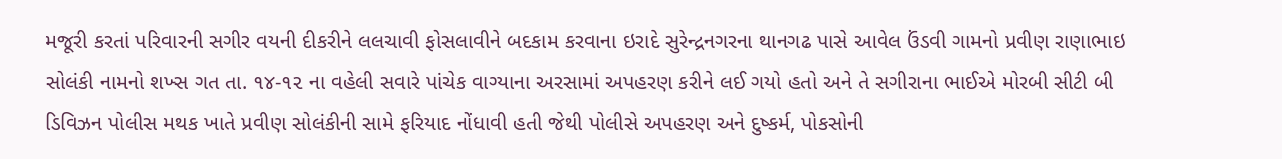મજૂરી કરતાં પરિવારની સગીર વયની દીકરીને લલચાવી ફોસલાવીને બદકામ કરવાના ઇરાદે સુરેન્દ્રનગરના થાનગઢ પાસે આવેલ ઉંડવી ગામનો પ્રવીણ રાણાભાઇ સોલંકી નામનો શખ્સ ગત તા. ૧૪-૧૨ ના વહેલી સવારે પાંચેક વાગ્યાના અરસામાં અપહરણ કરીને લઈ ગયો હતો અને તે સગીરાના ભાઈએ મોરબી સીટી બી ડિવિઝન પોલીસ મથક ખાતે પ્રવીણ સોલંકીની સામે ફરિયાદ નોંધાવી હતી જેથી પોલીસે અપહરણ અને દુષ્કર્મ, પોકસોની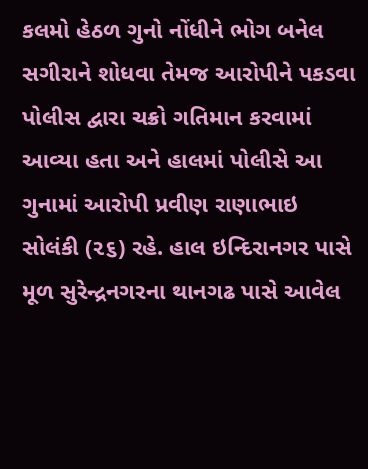કલમો હેઠળ ગુનો નોંધીને ભોગ બનેલ સગીરાને શોધવા તેમજ આરોપીને પકડવા પોલીસ દ્વારા ચક્રો ગતિમાન કરવામાં આવ્યા હતા અને હાલમાં પોલીસે આ ગુનામાં આરોપી પ્રવીણ રાણાભાઇ સોલંકી (૨૬) રહે. હાલ ઇન્દિરાનગર પાસે મૂળ સુરેન્દ્રનગરના થાનગઢ પાસે આવેલ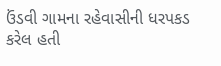ઉંડવી ગામના રહેવાસીની ધરપકડ કરેલ હતી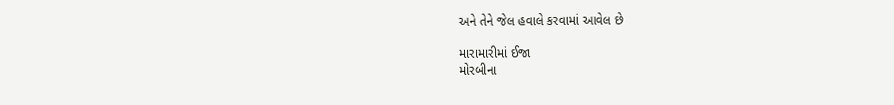અને તેને જેલ હવાલે કરવામાં આવેલ છે

મારામારીમાં ઈજા
મોરબીના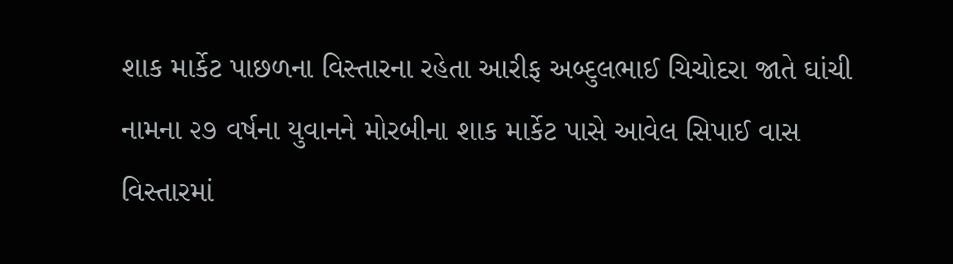શાક માર્કેટ પાછળના વિસ્તારના રહેતા આરીફ અબ્દુલભાઈ ચિચોદરા જાતે ઘાંચી નામના ૨૭ વર્ષના યુવાનને મોરબીના શાક માર્કેટ પાસે આવેલ સિપાઈ વાસ વિસ્તારમાં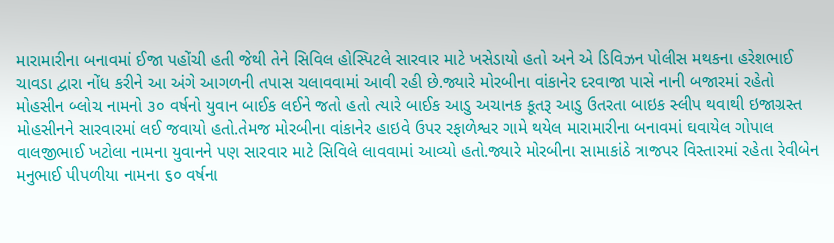મારામારીના બનાવમાં ઈજા પહોંચી હતી જેથી તેને સિવિલ હોસ્પિટલે સારવાર માટે ખસેડાયો હતો અને એ ડિવિઝન પોલીસ મથકના હરેશભાઈ ચાવડા દ્વારા નોંધ કરીને આ અંગે આગળની તપાસ ચલાવવામાં આવી રહી છે.જ્યારે મોરબીના વાંકાનેર દરવાજા પાસે નાની બજારમાં રહેતો મોહસીન બ્લોચ નામનો ૩૦ વર્ષનો યુવાન બાઈક લઈને જતો હતો ત્યારે બાઈક આડુ અચાનક કૂતરૂ આડુ ઉતરતા બાઇક સ્લીપ થવાથી ઇજાગ્રસ્ત મોહસીનને સારવારમાં લઈ જવાયો હતો.તેમજ મોરબીના વાંકાનેર હાઇવે ઉપર રફાળેશ્વર ગામે થયેલ મારામારીના બનાવમાં ઘવાયેલ ગોપાલ વાલજીભાઈ ખટોલા નામના યુવાનને પણ સારવાર માટે સિવિલે લાવવામાં આવ્યો હતો.જ્યારે મોરબીના સામાકાંઠે ત્રાજપર વિસ્તારમાં રહેતા રેવીબેન મનુભાઈ પીપળીયા નામના ૬૦ વર્ષના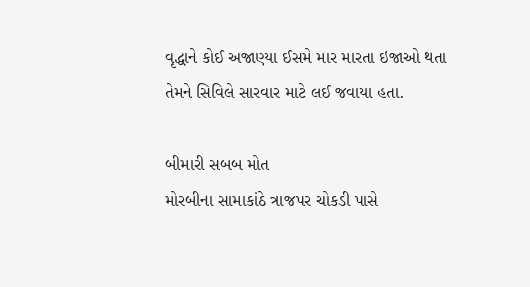વૃદ્ધાને કોઈ અજાણ્યા ઈસમે માર મારતા ઇજાઓ થતા તેમને સિવિલે સારવાર માટે લઈ જવાયા હતા.

બીમારી સબબ મોત
મોરબીના સામાકાંઠે ત્રાજપર ચોકડી પાસે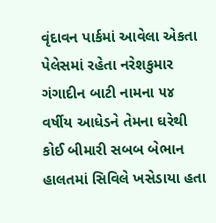વૃંદાવન પાર્કમાં આવેલા એકતા પેલેસમાં રહેતા નરેશકુમાર ગંગાદીન બાટી નામના ૫૪ વર્ષીય આધેડને તેમના ઘરેથી કોઈ બીમારી સબબ બેભાન હાલતમાં સિવિલે ખસેડાયા હતા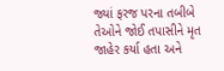જ્યાં ફરજ પરના તબીબે તેઓને જોઈ તપાસીને મૃત જાહેર કર્યા હતા અને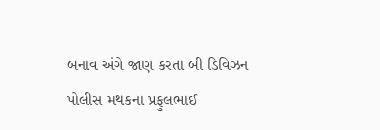બનાવ અંગે જાણ કરતા બી ડિવિઝન પોલીસ મથકના પ્રફુલભાઈ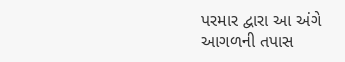પરમાર દ્વારા આ અંગે આગળની તપાસ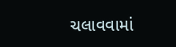ચલાવવામાં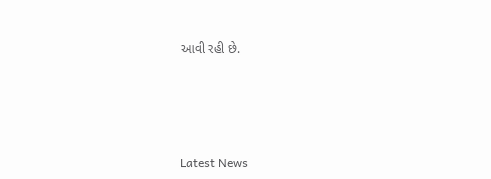આવી રહી છે.






Latest News